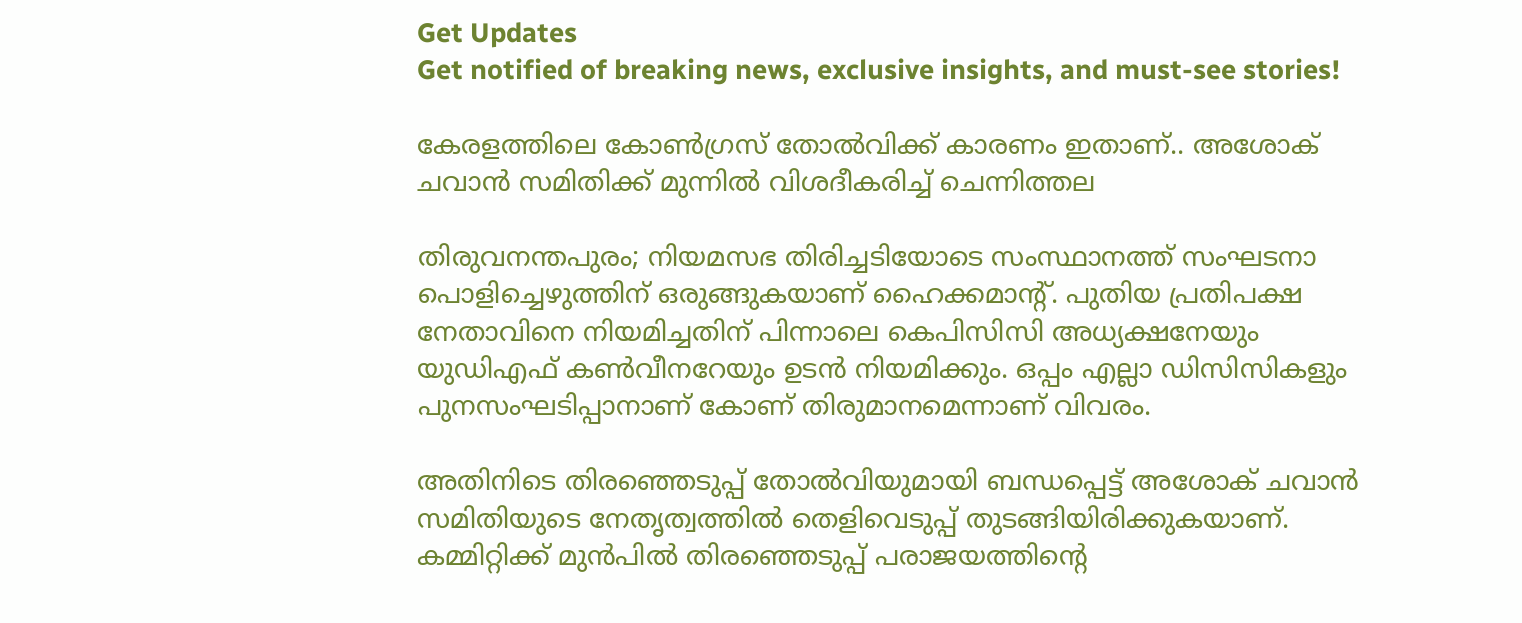Get Updates
Get notified of breaking news, exclusive insights, and must-see stories!

കേരളത്തിലെ കോൺഗ്രസ് തോൽവിക്ക് കാരണം ഇതാണ്.. അശോക് ചവാൻ സമിതിക്ക് മുന്നിൽ വിശദീകരിച്ച് ചെന്നിത്തല

തിരുവനന്തപുരം; നിയമസഭ തിരിച്ചടിയോടെ സംസ്ഥാനത്ത് സംഘടനാ പൊളിച്ചെഴുത്തിന് ഒരുങ്ങുകയാണ് ഹൈക്കമാന്റ്. പുതിയ പ്രതിപക്ഷ നേതാവിനെ നിയമിച്ചതിന് പിന്നാലെ കെപിസിസി അധ്യക്ഷനേയും യുഡിഎഫ് കൺവീനറേയും ഉടൻ നിയമിക്കും. ഒപ്പം എല്ലാ ഡിസിസികളും പുനസംഘടിപ്പാനാണ് കോണ് തിരുമാനമെന്നാണ് വിവരം.

അതിനിടെ തിരഞ്ഞെടുപ്പ് തോൽവിയുമായി ബന്ധപ്പെട്ട് അശോക് ചവാൻ സമിതിയുടെ നേതൃത്വത്തിൽ തെളിവെടുപ്പ് തുടങ്ങിയിരിക്കുകയാണ്. കമ്മിറ്റിക്ക് മുൻപിൽ തിരഞ്ഞെടുപ്പ് പരാജയത്തിന്റെ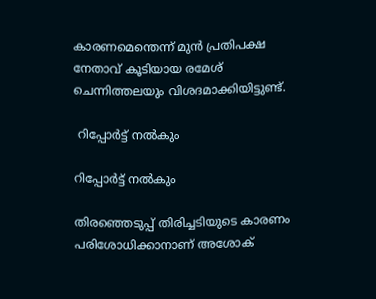കാരണമെന്തെന്ന് മുൻ പ്രതിപക്ഷ നേതാവ് കൂടിയായ രമേശ് ചെന്നിത്തലയും വിശദമാക്കിയിട്ടുണ്ട്.

 റിപ്പോർട്ട് നൽകും

റിപ്പോർട്ട് നൽകും

തിരഞ്ഞെടുപ്പ് തിരിച്ചടിയുടെ കാരണം പരിശോധിക്കാനാണ് അശോക്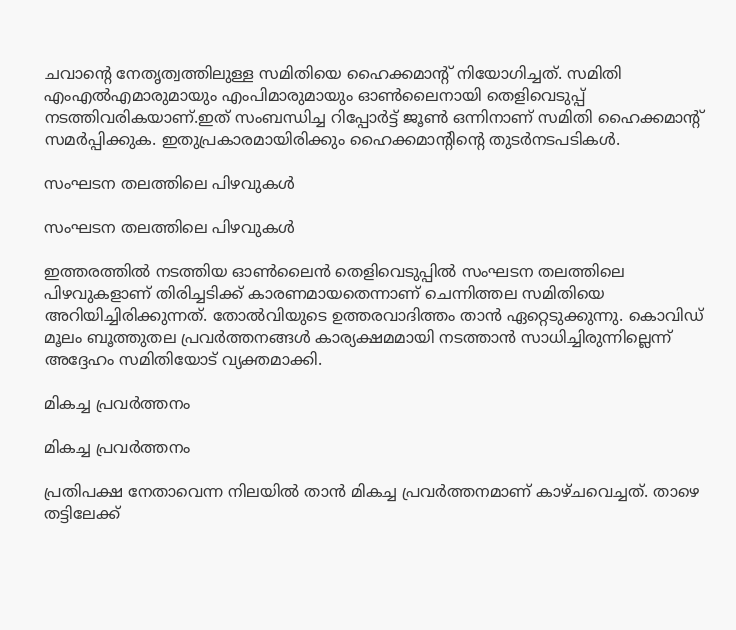ചവാന്റെ നേതൃത്വത്തിലുള്ള സമിതിയെ ഹൈക്കമാന്റ് നിയോഗിച്ചത്. സമിതി എംഎൽഎമാരുമായും എംപിമാരുമായും ഓൺലൈനായി തെളിവെടുപ്പ് നടത്തിവരികയാണ്.ഇത് സംബന്ധിച്ച റിപ്പോർട്ട് ജൂൺ ഒന്നിനാണ് സമിതി ഹൈക്കമാന്റ് സമർപ്പിക്കുക. ഇതുപ്രകാരമായിരിക്കും ഹൈക്കമാന്റിന്റെ തുടർനടപടികൾ.

സംഘടന തലത്തിലെ പിഴവുകൾ

സംഘടന തലത്തിലെ പിഴവുകൾ

ഇത്തരത്തിൽ നടത്തിയ ഓണ്‍ലൈൻ തെളിവെടുപ്പിൽ സംഘടന തലത്തിലെ പിഴവുകളാണ് തിരിച്ചടിക്ക് കാരണമായതെന്നാണ് ചെന്നിത്തല സമിതിയെ അറിയിച്ചിരിക്കുന്നത്. തോൽവിയുടെ ഉത്തരവാദിത്തം താൻ ഏറ്റെടുക്കുന്നു. കൊവിഡ് മൂലം ബൂത്തുതല പ്രവർത്തനങ്ങൾ കാര്യക്ഷമമായി നടത്താൻ സാധിച്ചിരുന്നില്ലെന്ന് അദ്ദേഹം സമിതിയോട് വ്യക്തമാക്കി.

മികച്ച പ്രവർത്തനം

മികച്ച പ്രവർത്തനം

പ്രതിപക്ഷ നേതാവെന്ന നിലയിൽ താൻ മികച്ച പ്രവർത്തനമാണ് കാഴ്ചവെച്ചത്. താഴെ തട്ടിലേക്ക്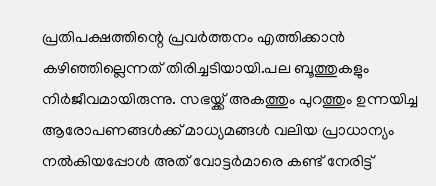പ്രതിപക്ഷത്തിന്റെ പ്രവർത്തനം എത്തിക്കാൻ കഴിഞ്ഞില്ലെന്നത് തിരിച്ചടിയായി.പല ബൂത്തുകളും നിർജീവമായിരുന്നു. സഭയ്ക്ക് അകത്തും പുറത്തും ഉന്നയിച്ച ആരോപണങ്ങള്‍ക്ക് മാധ്യമങ്ങള്‍ വലിയ പ്രാധാന്യം നൽകിയപ്പോൾ അത് വോട്ടർമാരെ കണ്ട് നേരിട്ട്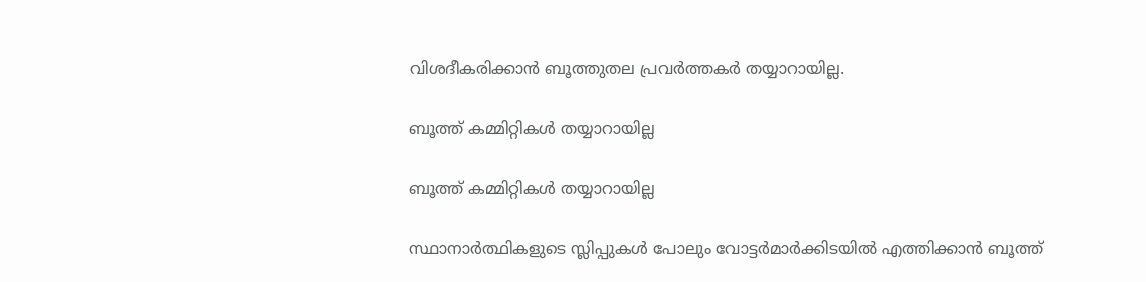വിശദീകരിക്കാൻ ബൂത്തുതല പ്രവർത്തകർ തയ്യാറായില്ല.

ബൂത്ത് കമ്മിറ്റികൾ തയ്യാറായില്ല

ബൂത്ത് കമ്മിറ്റികൾ തയ്യാറായില്ല

സ്ഥാനാർത്ഥികളുടെ സ്ലിപ്പുകൾ പോലും വോട്ടർമാർക്കിടയിൽ എത്തിക്കാൻ ബൂത്ത്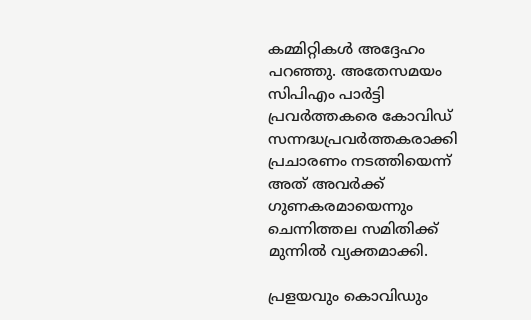കമ്മിറ്റികൾ അദ്ദേഹം പറഞ്ഞു. അതേസമയം സിപിഎം പാര്‍ട്ടി പ്രവര്‍ത്തകരെ കോവിഡ് സന്നദ്ധപ്രവര്‍ത്തകരാക്കി പ്രചാരണം നടത്തിയെന്ന് അത് അവർക്ക് ഗുണകരമായെന്നും ചെന്നിത്തല സമിതിക്ക് മുന്നിൽ വ്യക്തമാക്കി.

പ്രളയവും കൊവിഡും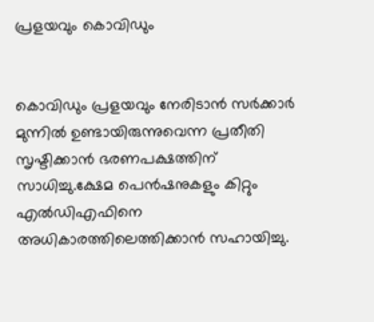പ്രളയവും കൊവിഡും


കൊവിഡും പ്രളയവും നേരിടാൻ സർക്കാർ മുന്നിൽ ഉണ്ടായിരുന്നുവെന്ന പ്രതീതി സൃഷ്ടിക്കാൻ ഭരണപക്ഷത്തിന് സാധിച്ചു.ക്ഷേമ പെൻഷനുകളും കിറ്റും എൽഡിഎഫിനെ അധികാരത്തിലെത്തിക്കാൻ സഹായിച്ചു.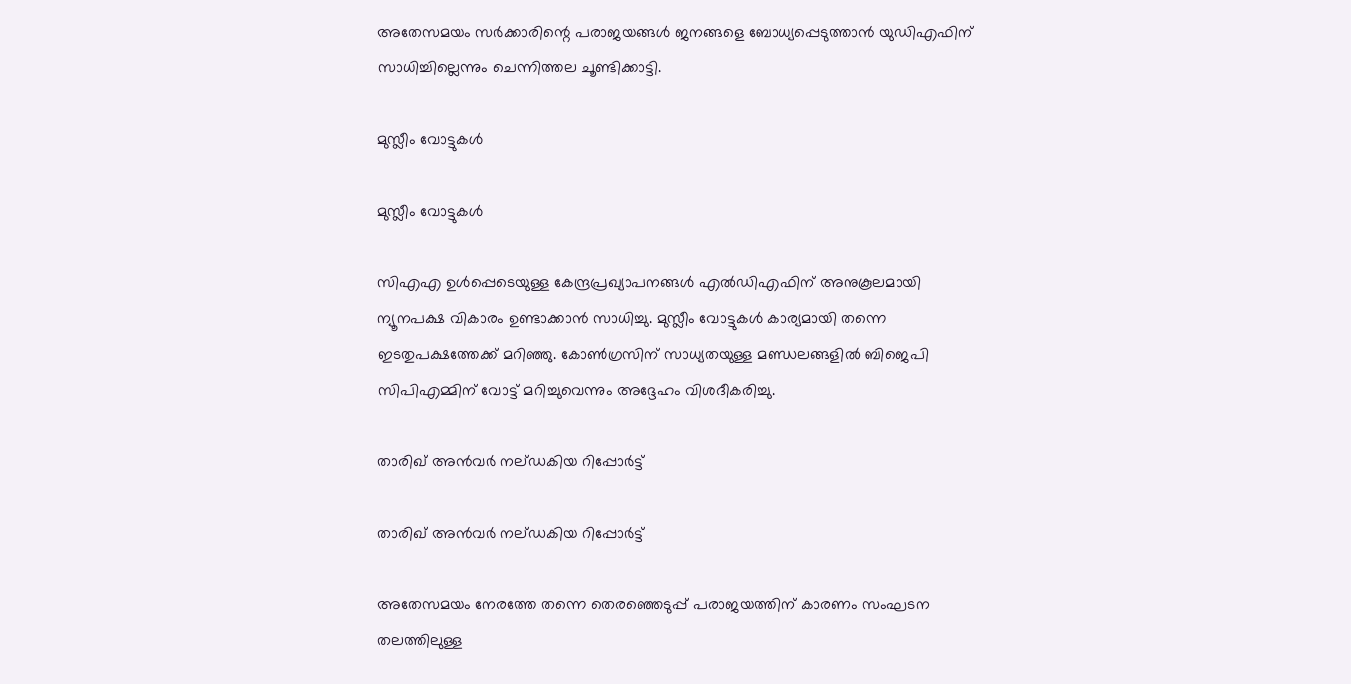അതേസമയം സർക്കാരിന്റെ പരാജയങ്ങൾ ജനങ്ങളെ ബോധ്യപ്പെടുത്താൻ യുഡിഎഫിന് സാധിച്ചില്ലെന്നും ചെന്നിത്തല ചൂണ്ടിക്കാട്ടി.

മുസ്ലീം വോട്ടുകൾ

മുസ്ലീം വോട്ടുകൾ

സിഎഎ ഉള്‍പ്പെടെയുള്ള കേന്ദ്രപ്രഖ്യാപനങ്ങള്‍ എൽഡിഎഫിന് അനുകൂലമായി ന്യൂനപക്ഷ വികാരം ഉണ്ടാക്കാൻ സാധിച്ചു. മുസ്ലീം വോട്ടുകൾ കാര്യമായി തന്നെ ഇടതുപക്ഷത്തേക്ക് മറിഞ്ഞു. കോണ്‍ഗ്രസിന് സാധ്യതയുള്ള മണ്ഡലങ്ങളില്‍ ബിജെപി സിപിഎമ്മിന് വോട്ട് മറിച്ചുവെന്നും അദ്ദേഹം വിശദീകരിച്ചു.

താരിഖ് അൻവർ നല്ഡകിയ റിപ്പോർട്ട്

താരിഖ് അൻവർ നല്ഡകിയ റിപ്പോർട്ട്

അതേസമയം നേരത്തേ തന്നെ തെരഞ്ഞെടുപ്പ് പരാജയത്തിന് കാരണം സംഘടന തലത്തിലുള്ള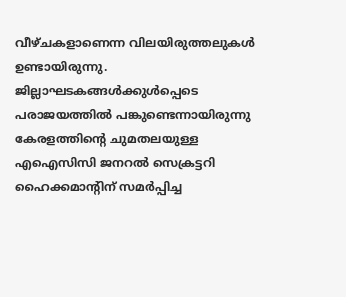വീഴ്ചകളാണെന്ന വിലയിരുത്തലുകൾ ഉണ്ടായിരുന്നു. ജില്ലാഘടകങ്ങൾക്കുൾപ്പെടെ പരാജയത്തിൽ പങ്കുണ്ടെന്നായിരുന്നു കേരളത്തിന്റെ ചുമതലയുള്ള എഐസിസി ജനറൽ സെക്രട്ടറി ഹൈക്കമാന്റിന് സമർപ്പിച്ച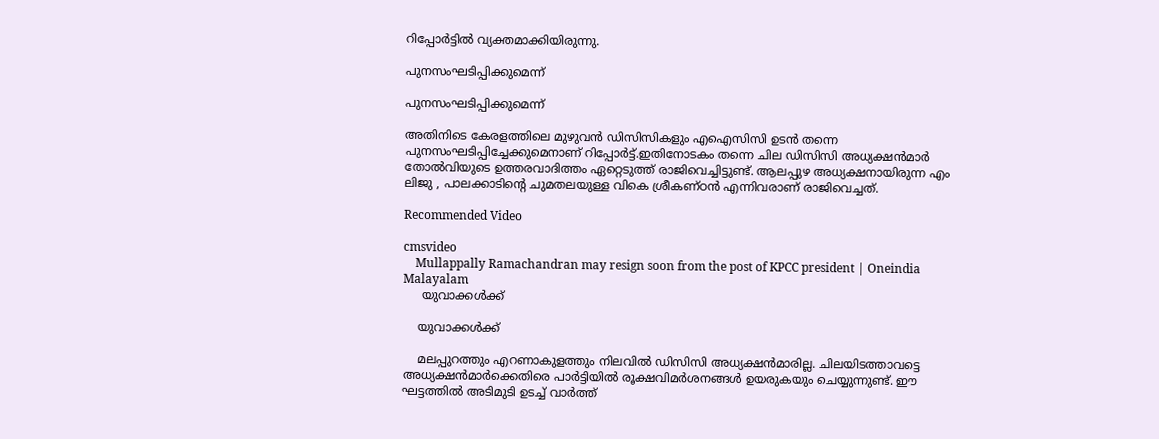റിപ്പോർട്ടിൽ വ്യക്തമാക്കിയിരുന്നു.

പുനസംഘടിപ്പിക്കുമെന്ന്

പുനസംഘടിപ്പിക്കുമെന്ന്

അതിനിടെ കേരളത്തിലെ മുഴുവൻ ഡിസിസികളും എഐസിസി ഉടൻ തന്നെ പുനസംഘടിപ്പിച്ചേക്കുമെനാണ് റിപ്പോർട്ട്.ഇതിനോടകം തന്നെ ചില ഡിസിസി അധ്യക്ഷൻമാർ തോൽവിയുടെ ഉത്തരവാദിത്തം ഏറ്റെടുത്ത് രാജിവെച്ചിട്ടുണ്ട്. ആലപ്പുഴ അധ്യക്ഷനായിരുന്ന എം ലിജു , പാലക്കാടിന്റെ ചുമതലയുള്ള വികെ ശ്രീകണ്ഠൻ എന്നിവരാണ് രാജിവെച്ചത്.

Recommended Video

cmsvideo
    Mullappally Ramachandran may resign soon from the post of KPCC president | Oneindia Malayalam
     യുവാക്കൾക്ക്

    യുവാക്കൾക്ക്

    മലപ്പുറത്തും എറണാകുളത്തും നിലവിൽ ഡിസിസി അധ്യക്ഷൻമാരില്ല. ചിലയിടത്താവട്ടെ അധ്യക്ഷൻമാർക്കെതിരെ പാർട്ടിയിൽ രൂക്ഷവിമർശനങ്ങൾ ഉയരുകയും ചെയ്യുന്നുണ്ട്. ഈ ഘട്ടത്തിൽ അടിമുടി ഉടച്ച് വാർത്ത്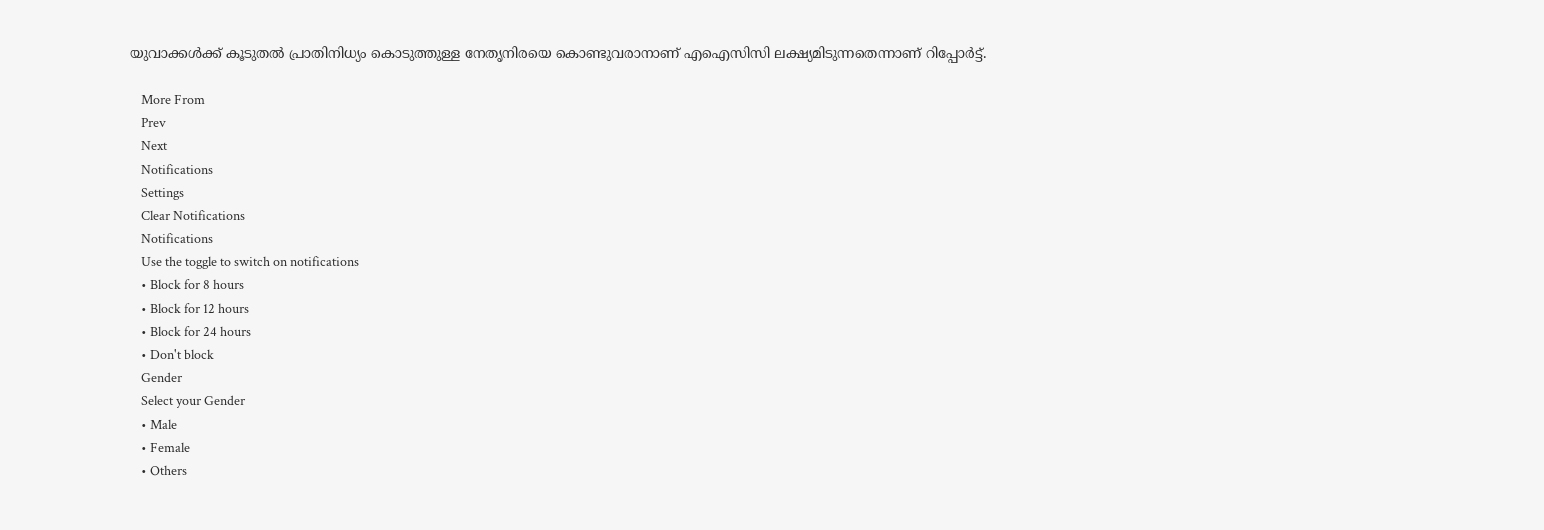യുവാക്കൾക്ക് കൂടുതൽ പ്രാതിനിധ്യം കൊടുത്തുള്ള നേതൃനിരയെ കൊണ്ടുവരാനാണ് എഐസിസി ലക്ഷ്യമിടുന്നതെന്നാണ് റിപ്പോർട്ട്.

    More From
    Prev
    Next
    Notifications
    Settings
    Clear Notifications
    Notifications
    Use the toggle to switch on notifications
    • Block for 8 hours
    • Block for 12 hours
    • Block for 24 hours
    • Don't block
    Gender
    Select your Gender
    • Male
    • Female
    • Others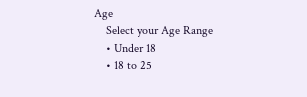Age
    Select your Age Range
    • Under 18
    • 18 to 25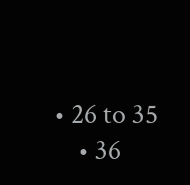• 26 to 35
    • 36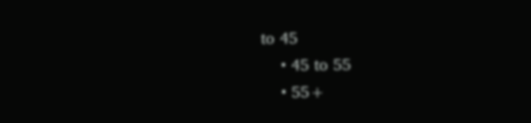to 45
    • 45 to 55
    • 55+